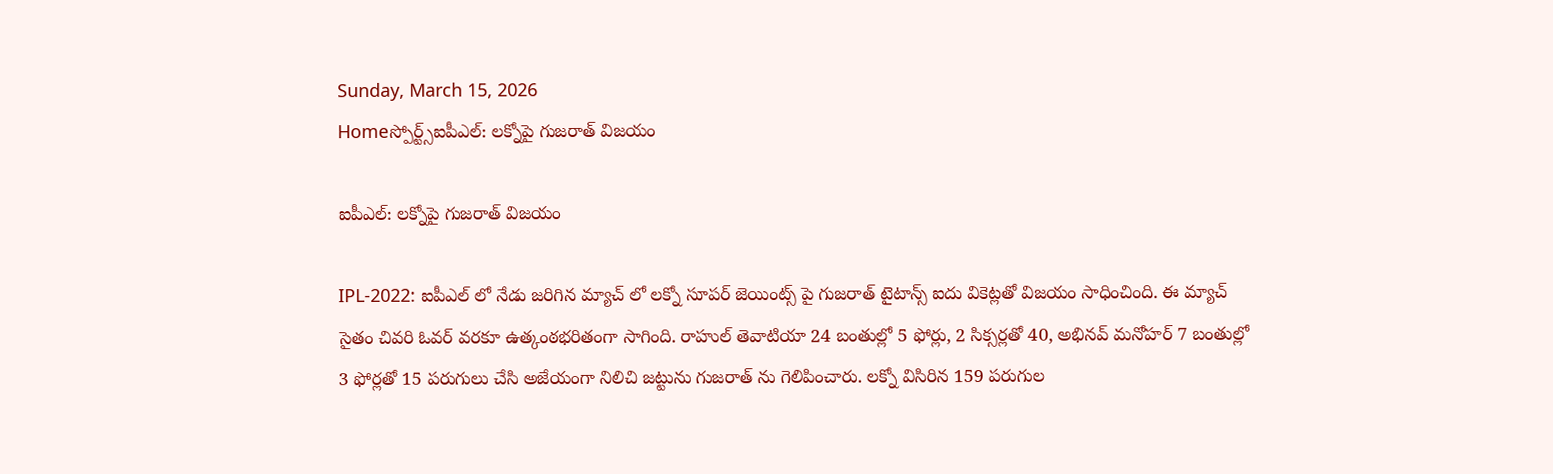Sunday, March 15, 2026
Homeస్పోర్ట్స్ఐపీఎల్: లక్నోపై గుజరాత్ విజయం

ఐపీఎల్: లక్నోపై గుజరాత్ విజయం

IPL-2022: ఐపీఎల్ లో నేడు జరిగిన మ్యాచ్ లో లక్నో సూపర్ జెయింట్స్ పై గుజరాత్ టైటాన్స్ ఐదు వికెట్లతో విజయం సాధించింది. ఈ మ్యాచ్ సైతం చివరి ఓవర్ వరకూ ఉత్కంఠభరితంగా సాగింది. రాహుల్ తెవాటియా 24 బంతుల్లో 5 ఫోర్లు, 2 సిక్సర్లతో 40, అభినవ్ మనోహర్ 7 బంతుల్లో 3 ఫోర్లతో 15 పరుగులు చేసి అజేయంగా నిలిచి జట్టును గుజరాత్ ను గెలిపించారు. లక్నో విసిరిన 159 పరుగుల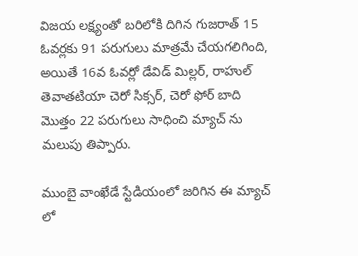విజయ లక్ష్యంతో బరిలోకి దిగిన గుజరాత్ 15 ఓవర్లకు 91 పరుగులు మాత్రమే చేయగలిగింది, అయితే 16వ ఓవర్లో డేవిడ్ మిల్లర్, రాహుల్ తెవాతటియా చెరో సిక్సర్, చెరో ఫోర్ బాది మొత్తం 22 పరుగులు సాధించి మ్యాచ్ ను మలుపు తిప్పారు.

ముంబై వాంఖేడే స్టేడియంలో జరిగిన ఈ మ్యాచ్ లో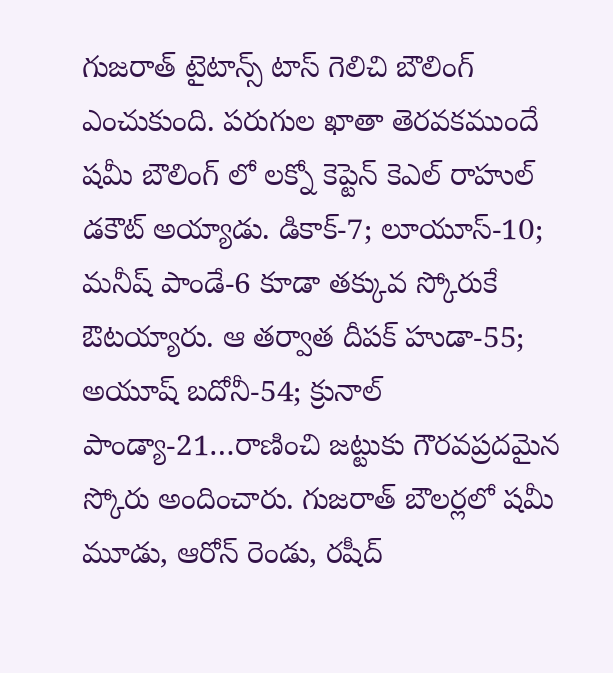గుజరాత్ టైటాన్స్ టాస్ గెలిచి బౌలింగ్ ఎంచుకుంది. పరుగుల ఖాతా తెరవకముందే షమీ బౌలింగ్ లో లక్నో కెప్టెన్ కెఎల్ రాహుల్ డకౌట్ అయ్యాడు. డికాక్-7; లూయూస్-10; మనీష్ పాండే-6 కూడా తక్కువ స్కోరుకే ఔటయ్యారు. ఆ తర్వాత దీపక్ హుడా-55; అయూష్ బదోనీ-54; క్రునాల్ పాండ్యా-21…రాణించి జట్టుకు గౌరవప్రదమైన స్కోరు అందించారు. గుజరాత్ బౌలర్లలో షమీ మూడు, ఆరోన్ రెండు, రషీద్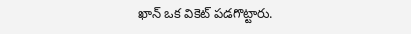ఖాన్ ఒక వికెట్ పడగొట్టారు.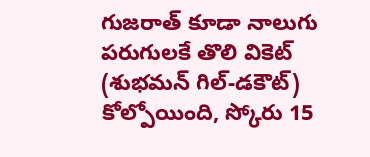గుజరాత్ కూడా నాలుగు పరుగులకే తొలి వికెట్ (శుభమన్ గిల్-డకౌట్) కోల్పోయింది, స్కోరు 15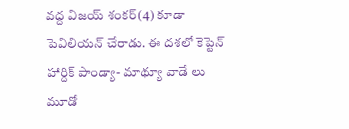వద్ద విజయ్ శంకర్(4) కూడా పెవిలియన్ చేరాడు. ఈ దశలో కెప్టెన్ హార్దిక్ పాండ్యా- మాథ్యూ వాడే లు మూడో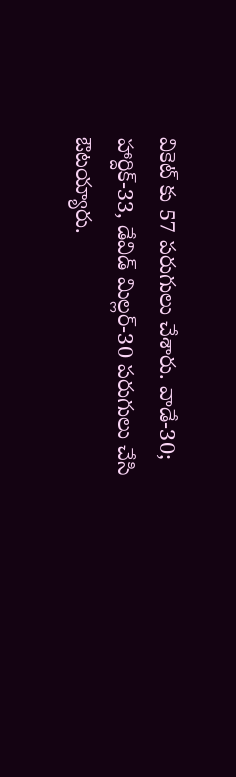వికెట్ కు 57 పరుగులు చేశారు. వాడే-30; హార్దిక్-33, డేవిడ్ మిల్లర్-30 పరుగులు చేసి ఔటయ్యారు.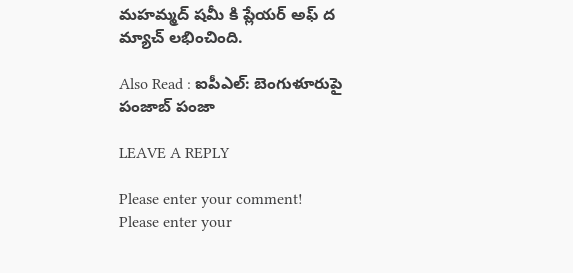మహమ్మద్ షమీ కి ప్లేయర్ అఫ్ ద మ్యాచ్ లభించింది.

Also Read : ఐపీఎల్: బెంగుళూరుపై పంజాబ్ పంజా

LEAVE A REPLY

Please enter your comment!
Please enter your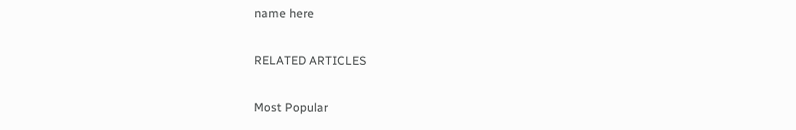name here

RELATED ARTICLES

Most Popular